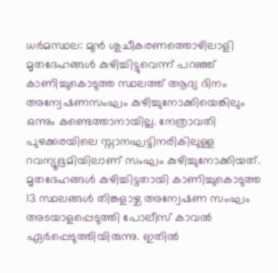ധർമസ്ഥല: മുൻ ശുചീകരണത്തൊഴിലാളി മൃതദേഹങ്ങൾ കുഴിച്ചിട്ടുവെന്ന് പറഞ്ഞ് കാണിച്ചുകൊടുത്ത സ്ഥലത്ത് ആദ്യ ദിനം അന്വേഷണസംഘം കുഴിച്ചുനോക്കിയെങ്കിലും ഒന്നും കണ്ടെത്താനായില്ല. നേത്രാവതി പുഴക്കരയിലെ സ്നാനഘട്ടിനരികിലുള്ള റവന്യൂഭൂമിയിലാണ് സംഘം കുഴിച്ചുനോക്കിയത്. മൃതദേഹങ്ങൾ കുഴിച്ചിട്ടതായി കാണിച്ചുകൊടുത്ത 13 സ്ഥലങ്ങൾ തിങ്കളാഴ്ച അന്വേഷണ സംഘം അടയാളപ്പെടുത്തി പോലീസ് കാവൽ ഏർപ്പെടുത്തിയിരുന്നു. ഇതിൽ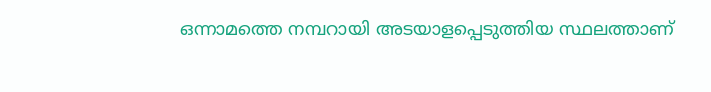ഒന്നാമത്തെ നമ്പറായി അടയാളപ്പെടുത്തിയ സ്ഥലത്താണ്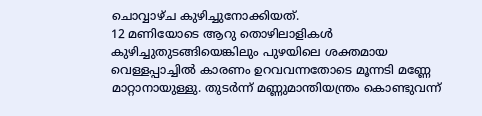ചൊവ്വാഴ്ച കുഴിച്ചുനോക്കിയത്.
12 മണിയോടെ ആറു തൊഴിലാളികൾ കുഴിച്ചുതുടങ്ങിയെങ്കിലും പുഴയിലെ ശക്തമായ വെള്ളപ്പാച്ചിൽ കാരണം ഉറവവന്നതോടെ മൂന്നടി മണ്ണേ മാറ്റാനായുള്ളു. തുടർന്ന് മണ്ണുമാന്തിയന്ത്രം കൊണ്ടുവന്ന്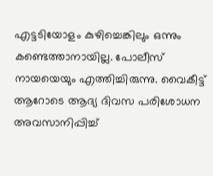എട്ടടിയോളം കുഴിച്ചെങ്കിലും ഒന്നും കണ്ടെത്താനായില്ല. പോലീസ് നായയെയും എത്തിച്ചിരുന്നു. വൈകീട്ട് ആറോടെ ആദ്യ ദിവസ പരിശോധന അവസാനിപ്പിച്ച്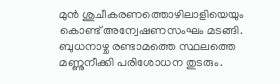മുൻ ശുചീകരണത്തൊഴിലാളിയെയും കൊണ്ട് അന്വേഷണസംഘം മടങ്ങി. ബുധനാഴ്ച രണ്ടാമത്തെ സ്ഥലത്തെ മണ്ണുനീക്കി പരിശോധന തുടരും.